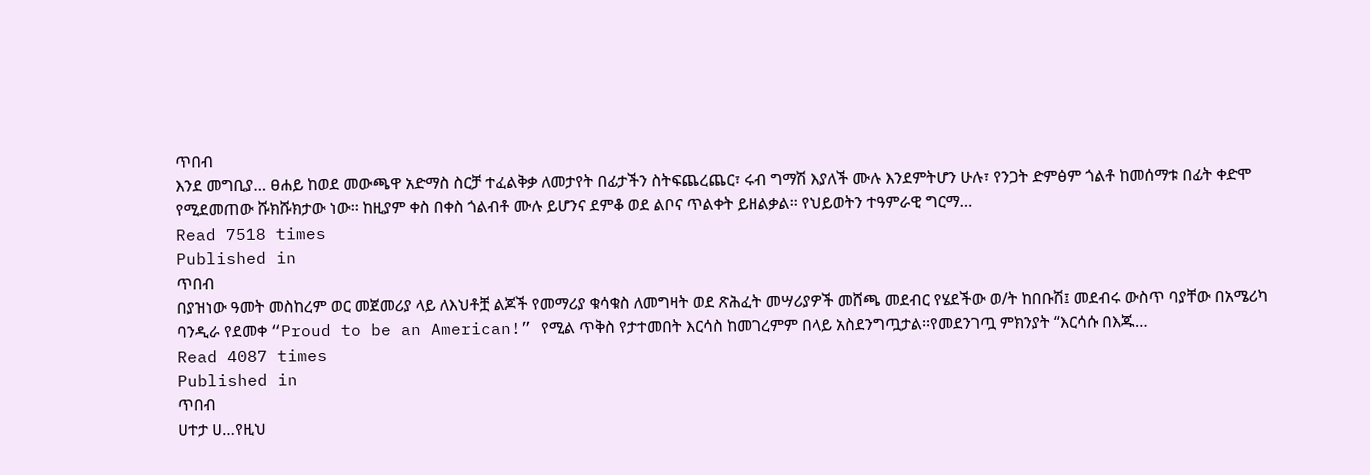ጥበብ
እንደ መግቢያ… ፀሐይ ከወደ መውጫዋ አድማስ ስርቻ ተፈልቅቃ ለመታየት በፊታችን ስትፍጨረጨር፣ ሩብ ግማሽ እያለች ሙሉ እንደምትሆን ሁሉ፣ የንጋት ድምፅም ጎልቶ ከመሰማቱ በፊት ቀድሞ የሚደመጠው ሹክሹክታው ነው፡፡ ከዚያም ቀስ በቀስ ጎልብቶ ሙሉ ይሆንና ደምቆ ወደ ልቦና ጥልቀት ይዘልቃል፡፡ የህይወትን ተዓምራዊ ግርማ…
Read 7518 times
Published in
ጥበብ
በያዝነው ዓመት መስከረም ወር መጀመሪያ ላይ ለእህቶቿ ልጆች የመማሪያ ቁሳቁስ ለመግዛት ወደ ጽሕፈት መሣሪያዎች መሸጫ መደብር የሄደችው ወ/ት ከበቡሽ፤ መደብሩ ውስጥ ባያቸው በአሜሪካ ባንዲራ የደመቀ “Proud to be an American!” የሚል ጥቅስ የታተመበት እርሳስ ከመገረምም በላይ አስደንግጧታል፡፡የመደንገጧ ምክንያት “እርሳሱ በእጁ…
Read 4087 times
Published in
ጥበብ
ሀተታ ሀ…የዚህ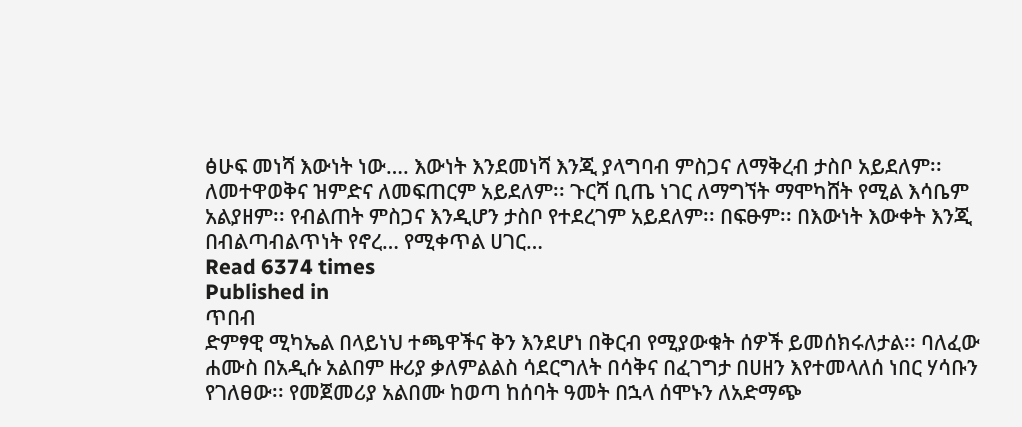ፅሁፍ መነሻ እውነት ነው…. እውነት እንደመነሻ እንጂ ያላግባብ ምስጋና ለማቅረብ ታስቦ አይደለም፡፡ ለመተዋወቅና ዝምድና ለመፍጠርም አይደለም፡፡ ጉርሻ ቢጤ ነገር ለማግኘት ማሞካሸት የሚል እሳቤም አልያዘም፡፡ የብልጠት ምስጋና እንዲሆን ታስቦ የተደረገም አይደለም፡፡ በፍፁም፡፡ በእውነት እውቀት እንጂ በብልጣብልጥነት የኖረ… የሚቀጥል ሀገር…
Read 6374 times
Published in
ጥበብ
ድምፃዊ ሚካኤል በላይነህ ተጫዋችና ቅን እንደሆነ በቅርብ የሚያውቁት ሰዎች ይመሰክሩለታል፡፡ ባለፈው ሐሙስ በአዲሱ አልበም ዙሪያ ቃለምልልስ ሳደርግለት በሳቅና በፈገግታ በሀዘን እየተመላለሰ ነበር ሃሳቡን የገለፀው፡፡ የመጀመሪያ አልበሙ ከወጣ ከሰባት ዓመት በኋላ ሰሞኑን ለአድማጭ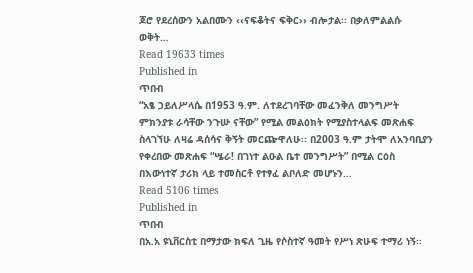ጆሮ የደረሰውን አልበሙን ‹‹ናፍቆትና ፍቅር›› ብሎታል፡፡ በቃለምልልሱ ወቅት…
Read 19633 times
Published in
ጥበብ
“አፄ ኃይለሥላሴ በ1953 ዓ.ም. ለተደረገባቸው መፈንቅለ መንግሥት ምክንያቱ ራሳቸው ንጉሡ ናቸው” የሚል መልዕክት የሚያስተላልፍ መጽሐፍ ስላገኘሁ ለዛሬ ዳሰሳና ቅኝት መርጬዋለሁ፡፡ በ2003 ዓ.ም ታትሞ ለአንባቢያን የቀረበው መጽሐፍ “ሤራ! በገነተ ልዑል ቤተ መንግሥት” በሚል ርዕስ በእውነተኛ ታሪክ ላይ ተመስርቶ የተፃፈ ልቦለድ መሆኑን…
Read 5106 times
Published in
ጥበብ
በአ.አ ዩኒቨርስቲ በማታው ክፍለ ጊዜ የሶስተኛ ዓመት የሥነ ጽሁፍ ተማሪ ነኝ፡፡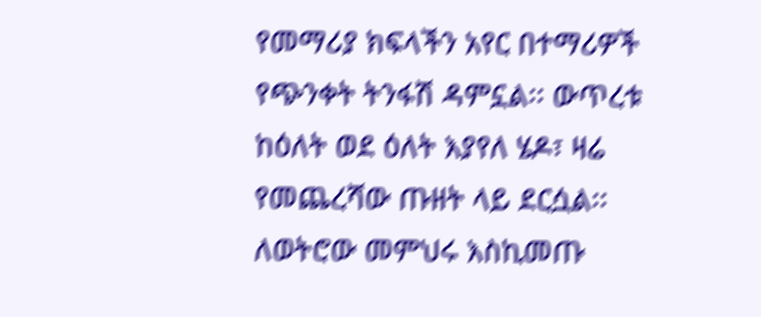የመማሪያ ክፍላችን አየር በተማሪዎች የጭንቀት ትንፋሽ ዳምኗል፡፡ ውጥረቱ ከዕለት ወደ ዕለት እያየለ ሄዶ፣ ዛሬ የመጨረሻው ጡዘት ላይ ደርሷል፡፡ ለወትሮው መምህሩ እስኪመጡ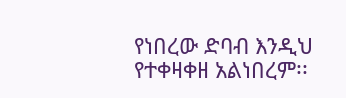የነበረው ድባብ እንዲህ የተቀዛቀዘ አልነበረም፡፡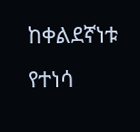ከቀልደኛነቱ የተነሳ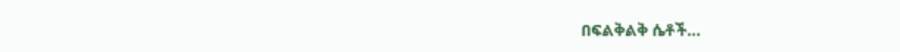በፍልቅልቅ ሴቶች…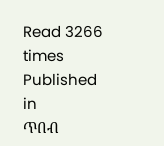Read 3266 times
Published in
ጥበብ